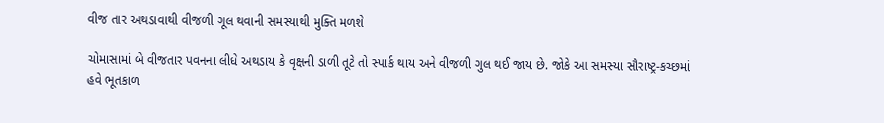વીજ તાર અથડાવાથી વીજળી ગૂલ થવાની સમસ્યાથી મુક્તિ મળશે

ચોમાસામાં બે વીજતાર પવનના લીધે અથડાય કે વૃક્ષની ડાળી તૂટે તો સ્પાર્ક થાય અને વીજળી ગુલ થઈ જાય છે. જોકે આ સમસ્યા સૌરાષ્ટ્ર-કચ્છમાં હવે ભૂતકાળ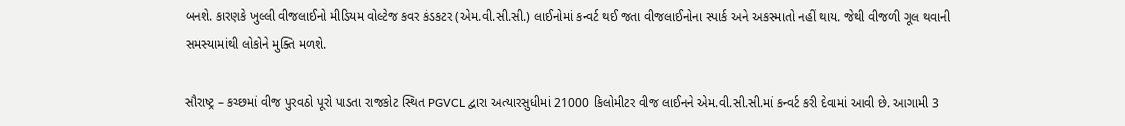બનશે. કારણકે ખુલ્લી વીજલાઈનો મીડિયમ વોલ્ટેજ કવર કંડકટર (એમ.વી.સી.સી.) લાઈનોમાં કન્વર્ટ થઈ જતા વીજલાઈનોના સ્પાર્ક અને અકસ્માતો નહીં થાય. જેથી વીજળી ગૂલ થવાની સમસ્યામાંથી લોકોને મુક્તિ મળશે.

સૌરાષ્ટ્ર – કચ્છમાં વીજ પુરવઠો પૂરો પાડતા રાજકોટ સ્થિત PGVCL દ્વારા અત્યારસુધીમાં 21000 કિલોમીટર વીજ લાઈનને એમ.વી.સી.સી.માં કન્વર્ટ કરી દેવામાં આવી છે. આગામી 3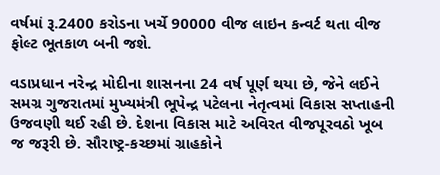વર્ષમાં રૂ.2400 કરોડના ખર્ચે 90000 વીજ લાઇન કન્વર્ટ થતા વીજ ફોલ્ટ ભૂતકાળ બની જશે.

વડાપ્રધાન નરેન્દ્ર મોદીના શાસનના 24 વર્ષ પૂર્ણ થયા છે, જેને લઈને સમગ્ર ગુજરાતમાં મુખ્યમંત્રી ભૂપેન્દ્ર પટેલના નેતૃત્વમાં વિકાસ સપ્તાહની ઉજવણી થઈ રહી છે. દેશના વિકાસ માટે અવિરત વીજપૂરવઠો ખૂબ જ જરૂરી છે. સૌરાષ્ટ્ર-કચ્છમાં ગ્રાહકોને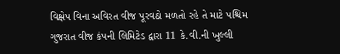વિક્ષેપ વિના અવિરત વીજ પૂરવઠો મળતો રહે તે માટે પશ્ચિમ ગુજરાત વીજ કંપની લિમિટેડ દ્વારા 11 કે.વી.ની ખુલ્લી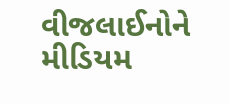વીજલાઈનોને મીડિયમ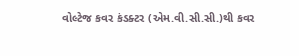વોલ્ટેજ કવર કંડક્ટર (એમ.વી.સી.સી.)થી કવર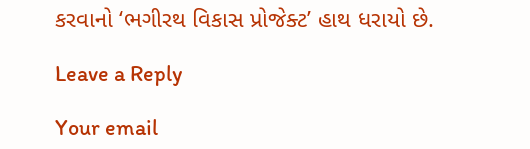કરવાનો ‘ભગીરથ વિકાસ પ્રોજેક્ટ’ હાથ ધરાયો છે.

Leave a Reply

Your email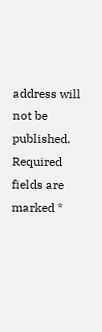address will not be published. Required fields are marked *